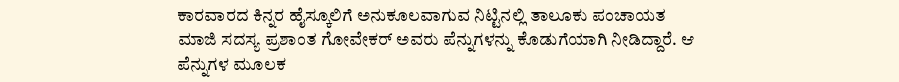ಕಾರವಾರದ ಕಿನ್ನರ ಹೈಸ್ಕೂಲಿಗೆ ಅನುಕೂಲವಾಗುವ ನಿಟ್ಟಿನಲ್ಲಿ ತಾಲೂಕು ಪಂಚಾಯತ ಮಾಜಿ ಸದಸ್ಯ ಪ್ರಶಾಂತ ಗೋವೇಕರ್ ಅವರು ಪೆನ್ನುಗಳನ್ನು ಕೊಡುಗೆಯಾಗಿ ನೀಡಿದ್ದಾರೆ. ಆ ಪೆನ್ನುಗಳ ಮೂಲಕ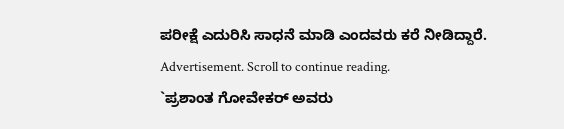ಪರೀಕ್ಷೆ ಎದುರಿಸಿ ಸಾಧನೆ ಮಾಡಿ ಎಂದವರು ಕರೆ ನೀಡಿದ್ದಾರೆ.
Advertisement. Scroll to continue reading.
`ಪ್ರಶಾಂತ ಗೋವೇಕರ್ ಅವರು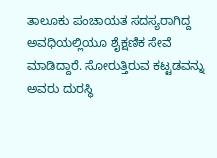ತಾಲೂಕು ಪಂಚಾಯತ ಸದಸ್ಯರಾಗಿದ್ದ ಅವಧಿಯಲ್ಲಿಯೂ ಶೈಕ್ಷಣಿಕ ಸೇವೆ ಮಾಡಿದ್ದಾರೆ. ಸೋರುತ್ತಿರುವ ಕಟ್ಟಡವನ್ನು ಅವರು ದುರಸ್ಥಿ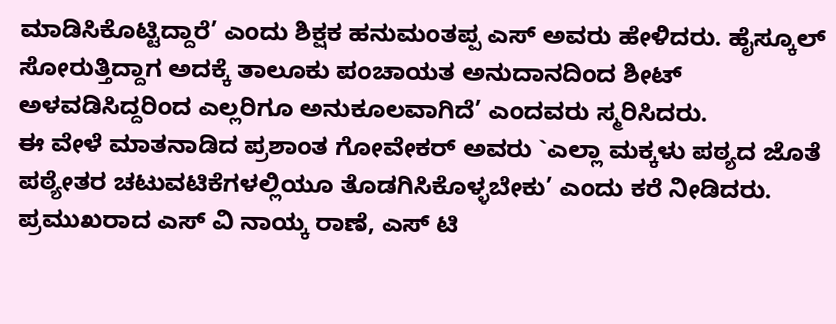ಮಾಡಿಸಿಕೊಟ್ಟಿದ್ದಾರೆ’ ಎಂದು ಶಿಕ್ಷಕ ಹನುಮಂತಪ್ಪ ಎಸ್ ಅವರು ಹೇಳಿದರು. ಹೈಸ್ಕೂಲ್ ಸೋರುತ್ತಿದ್ದಾಗ ಅದಕ್ಕೆ ತಾಲೂಕು ಪಂಚಾಯತ ಅನುದಾನದಿಂದ ಶೀಟ್ ಅಳವಡಿಸಿದ್ದರಿಂದ ಎಲ್ಲರಿಗೂ ಅನುಕೂಲವಾಗಿದೆ’ ಎಂದವರು ಸ್ಮರಿಸಿದರು.
ಈ ವೇಳೆ ಮಾತನಾಡಿದ ಪ್ರಶಾಂತ ಗೋವೇಕರ್ ಅವರು `ಎಲ್ಲಾ ಮಕ್ಕಳು ಪಠ್ಯದ ಜೊತೆ ಪಠ್ಯೇತರ ಚಟುವಟಿಕೆಗಳಲ್ಲಿಯೂ ತೊಡಗಿಸಿಕೊಳ್ಳಬೇಕು’ ಎಂದು ಕರೆ ನೀಡಿದರು. ಪ್ರಮುಖರಾದ ಎಸ್ ವಿ ನಾಯ್ಕ ರಾಣೆ, ಎಸ್ ಟಿ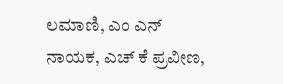ಲಮಾಣಿ, ಎಂ ಎನ್ ನಾಯಕ, ಎಚ್ ಕೆ ಪ್ರವೀಣ,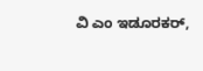ವಿ ಎಂ ಇಡೂರಕರ್,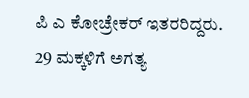ಪಿ ಎ ಕೋಚ್ರೇಕರ್ ಇತರರಿದ್ದರು. 29 ಮಕ್ಕಳಿಗೆ ಅಗತ್ಯ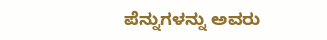ಪೆನ್ನುಗಳನ್ನು ಅವರು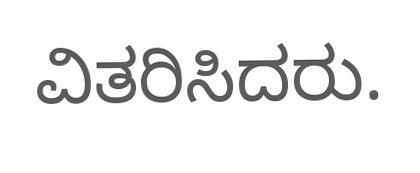ವಿತರಿಸಿದರು.